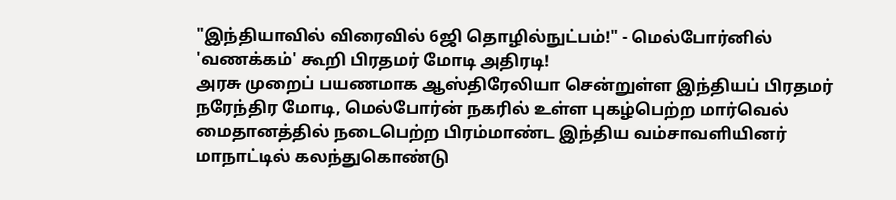"இந்தியாவில் விரைவில் 6ஜி தொழில்நுட்பம்!" - மெல்போர்னில் 'வணக்கம்' கூறி பிரதமர் மோடி அதிரடி!
அரசு முறைப் பயணமாக ஆஸ்திரேலியா சென்றுள்ள இந்தியப் பிரதமர் நரேந்திர மோடி, மெல்போர்ன் நகரில் உள்ள புகழ்பெற்ற மார்வெல் மைதானத்தில் நடைபெற்ற பிரம்மாண்ட இந்திய வம்சாவளியினர் மாநாட்டில் கலந்துகொண்டு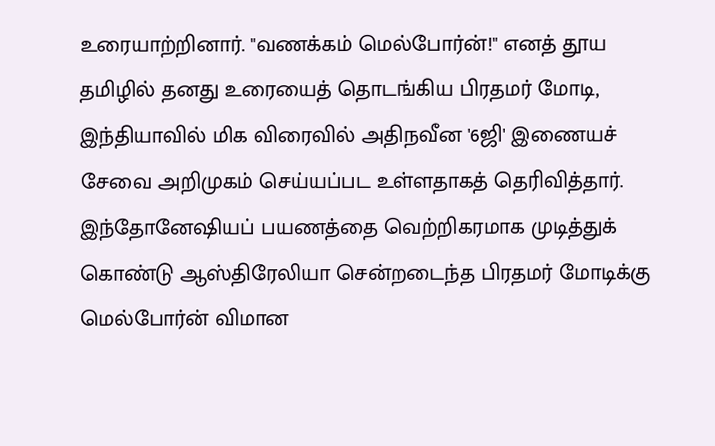உரையாற்றினார். "வணக்கம் மெல்போர்ன்!" எனத் தூய தமிழில் தனது உரையைத் தொடங்கிய பிரதமர் மோடி, இந்தியாவில் மிக விரைவில் அதிநவீன '6ஜி' இணையச் சேவை அறிமுகம் செய்யப்பட உள்ளதாகத் தெரிவித்தார்.
இந்தோனேஷியப் பயணத்தை வெற்றிகரமாக முடித்துக் கொண்டு ஆஸ்திரேலியா சென்றடைந்த பிரதமர் மோடிக்கு மெல்போர்ன் விமான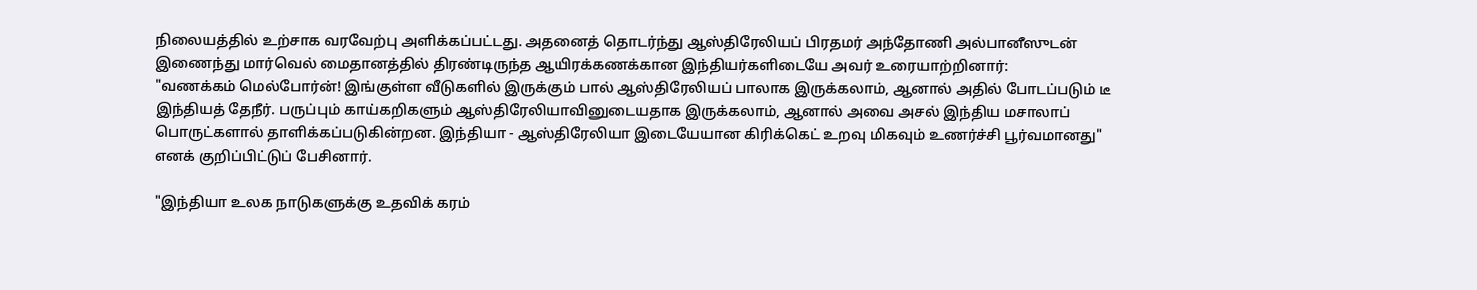நிலையத்தில் உற்சாக வரவேற்பு அளிக்கப்பட்டது. அதனைத் தொடர்ந்து ஆஸ்திரேலியப் பிரதமர் அந்தோணி அல்பானீஸுடன் இணைந்து மார்வெல் மைதானத்தில் திரண்டிருந்த ஆயிரக்கணக்கான இந்தியர்களிடையே அவர் உரையாற்றினார்:
"வணக்கம் மெல்போர்ன்! இங்குள்ள வீடுகளில் இருக்கும் பால் ஆஸ்திரேலியப் பாலாக இருக்கலாம், ஆனால் அதில் போடப்படும் டீ இந்தியத் தேநீர். பருப்பும் காய்கறிகளும் ஆஸ்திரேலியாவினுடையதாக இருக்கலாம், ஆனால் அவை அசல் இந்திய மசாலாப் பொருட்களால் தாளிக்கப்படுகின்றன. இந்தியா - ஆஸ்திரேலியா இடையேயான கிரிக்கெட் உறவு மிகவும் உணர்ச்சி பூர்வமானது" எனக் குறிப்பிட்டுப் பேசினார்.

"இந்தியா உலக நாடுகளுக்கு உதவிக் கரம்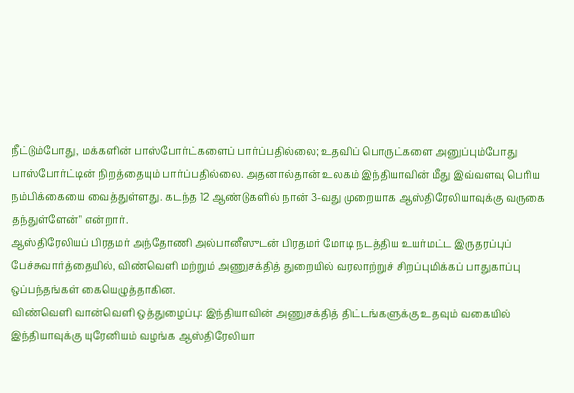நீட்டும்போது, மக்களின் பாஸ்போர்ட்களைப் பார்ப்பதில்லை; உதவிப் பொருட்களை அனுப்பும்போது பாஸ்போர்ட்டின் நிறத்தையும் பார்ப்பதில்லை. அதனால்தான் உலகம் இந்தியாவின் மீது இவ்வளவு பெரிய நம்பிக்கையை வைத்துள்ளது. கடந்த 12 ஆண்டுகளில் நான் 3-வது முறையாக ஆஸ்திரேலியாவுக்கு வருகை தந்துள்ளேன்" என்றார்.
ஆஸ்திரேலியப் பிரதமர் அந்தோணி அல்பானீஸுடன் பிரதமர் மோடி நடத்திய உயர்மட்ட இருதரப்புப் பேச்சுவார்த்தையில், விண்வெளி மற்றும் அணுசக்தித் துறையில் வரலாற்றுச் சிறப்புமிக்கப் பாதுகாப்பு ஒப்பந்தங்கள் கையெழுத்தாகின.
விண்வெளி வான்வெளி ஒத்துழைப்பு: இந்தியாவின் அணுசக்தித் திட்டங்களுக்கு உதவும் வகையில் இந்தியாவுக்கு யுரேனியம் வழங்க ஆஸ்திரேலியா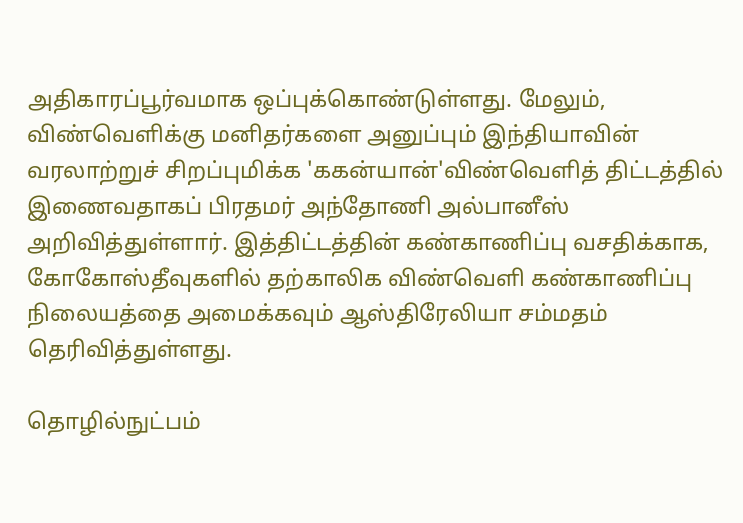அதிகாரப்பூர்வமாக ஒப்புக்கொண்டுள்ளது. மேலும், விண்வெளிக்கு மனிதர்களை அனுப்பும் இந்தியாவின் வரலாற்றுச் சிறப்புமிக்க 'ககன்யான்'விண்வெளித் திட்டத்தில் இணைவதாகப் பிரதமர் அந்தோணி அல்பானீஸ் அறிவித்துள்ளார். இத்திட்டத்தின் கண்காணிப்பு வசதிக்காக, கோகோஸ்தீவுகளில் தற்காலிக விண்வெளி கண்காணிப்பு நிலையத்தை அமைக்கவும் ஆஸ்திரேலியா சம்மதம் தெரிவித்துள்ளது.

தொழில்நுட்பம்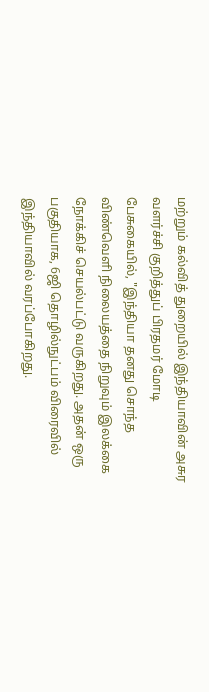மற்றும் கல்வித் துறையில் இந்தியாவின் அசுர வளர்ச்சி குறித்துப் பிரதமர் மோடி பேசுகையில், "இந்தியா தனது சொந்த விண்வெளி நிலையத்தை நிறுவும் இலக்கை நோக்கிச் செயல்பட்டு வருகிறது. அதன் ஒரு பகுதியாக, 6ஜி தொழில்நுட்பம் விரைவில் இந்தியாவில் வரப்போகிறது.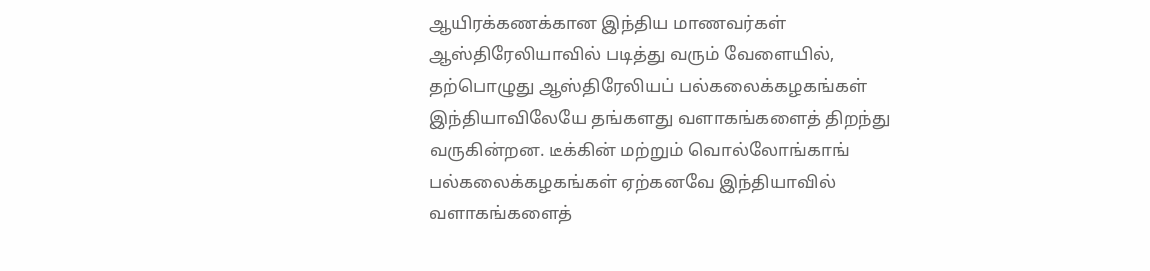ஆயிரக்கணக்கான இந்திய மாணவர்கள் ஆஸ்திரேலியாவில் படித்து வரும் வேளையில், தற்பொழுது ஆஸ்திரேலியப் பல்கலைக்கழகங்கள் இந்தியாவிலேயே தங்களது வளாகங்களைத் திறந்து வருகின்றன. டீக்கின் மற்றும் வொல்லோங்காங் பல்கலைக்கழகங்கள் ஏற்கனவே இந்தியாவில் வளாகங்களைத்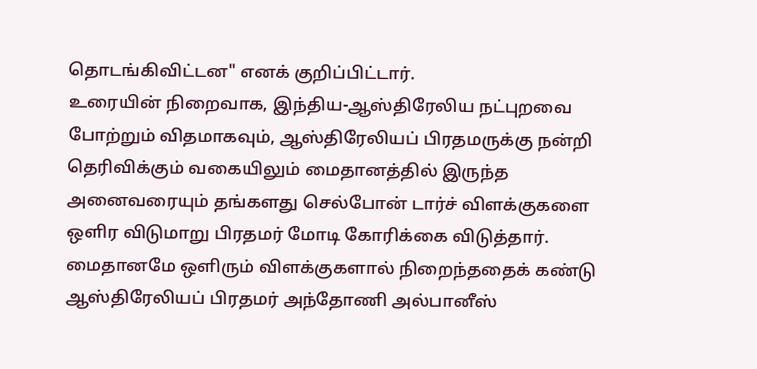தொடங்கிவிட்டன" எனக் குறிப்பிட்டார்.
உரையின் நிறைவாக, இந்திய-ஆஸ்திரேலிய நட்புறவை போற்றும் விதமாகவும், ஆஸ்திரேலியப் பிரதமருக்கு நன்றி தெரிவிக்கும் வகையிலும் மைதானத்தில் இருந்த அனைவரையும் தங்களது செல்போன் டார்ச் விளக்குகளை ஒளிர விடுமாறு பிரதமர் மோடி கோரிக்கை விடுத்தார். மைதானமே ஒளிரும் விளக்குகளால் நிறைந்ததைக் கண்டு ஆஸ்திரேலியப் பிரதமர் அந்தோணி அல்பானீஸ்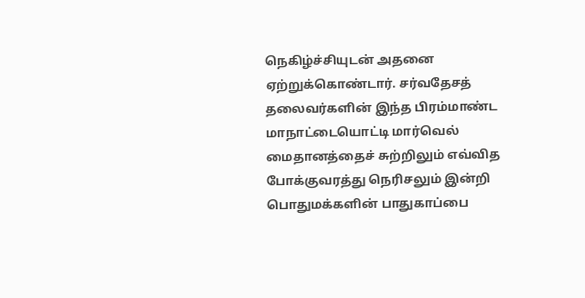நெகிழ்ச்சியுடன் அதனை ஏற்றுக்கொண்டார். சர்வதேசத் தலைவர்களின் இந்த பிரம்மாண்ட மாநாட்டையொட்டி மார்வெல் மைதானத்தைச் சுற்றிலும் எவ்வித போக்குவரத்து நெரிசலும் இன்றி பொதுமக்களின் பாதுகாப்பை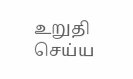உறுதி செய்ய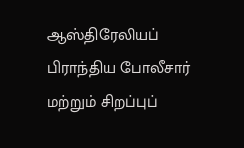ஆஸ்திரேலியப் பிராந்திய போலீசார் மற்றும் சிறப்புப்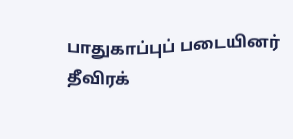பாதுகாப்புப் படையினர் தீவிரக்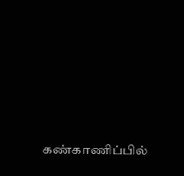கண்காணிப்பில்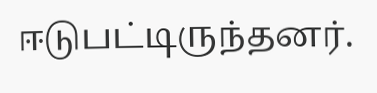ஈடுபட்டிருந்தனர்.